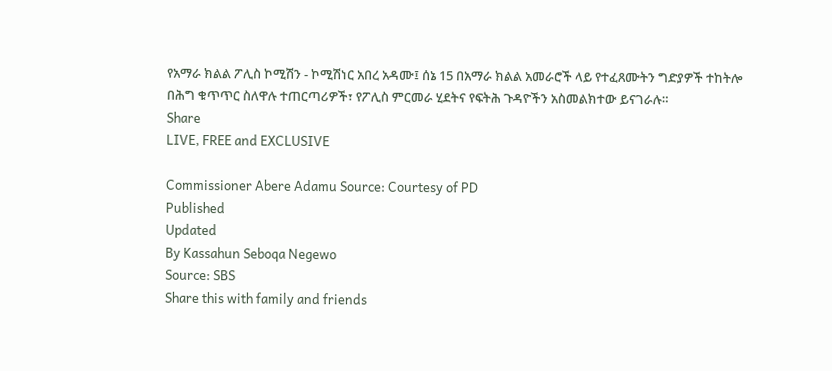የአማራ ክልል ፖሊስ ኮሚሽን - ኮሚሽነር አበረ አዳሙ፤ ሰኔ 15 በአማራ ክልል አመራሮች ላይ የተፈጸሙትን ግድያዎች ተከትሎ በሕግ ቁጥጥር ስለዋሉ ተጠርጣሪዎች፣ የፖሊስ ምርመራ ሂደትና የፍትሕ ጉዳዮችን አስመልክተው ይናገራሉ።
Share
LIVE, FREE and EXCLUSIVE

Commissioner Abere Adamu Source: Courtesy of PD
Published
Updated
By Kassahun Seboqa Negewo
Source: SBS
Share this with family and friends